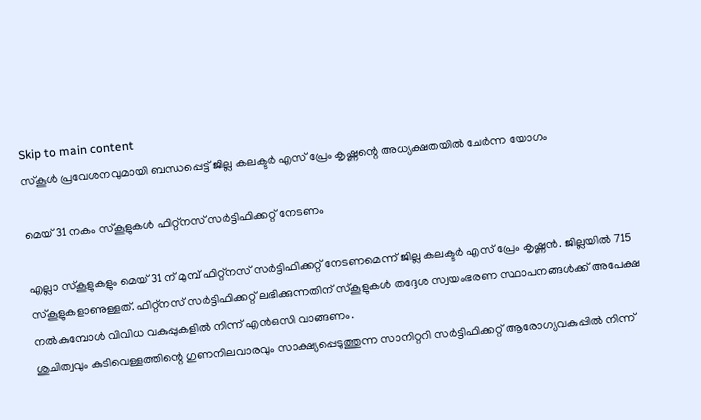Skip to main content
സ്‌കൂള്‍ പ്രവേശനവുമായി ബന്ധപ്പെട്ട് ജില്ല കലക്ടര്‍ എസ് പ്രേം കൃഷ്ണന്റെ അധ്യക്ഷതയില്‍ ചേര്‍ന്ന യോഗം

മെയ് 31 നകം സ്‌കൂളുകള്‍ ഫിറ്റ്‌നസ് സര്‍ട്ടിഫിക്കറ്റ് നേടണം

എല്ലാ സ്‌കൂളുകളും മെയ് 31 ന് മുമ്പ് ഫിറ്റ്‌നസ് സര്‍ട്ടിഫിക്കറ്റ് നേടണമെന്ന് ജില്ല കലക്ടര്‍ എസ് പ്രേം കൃഷ്ണന്‍. ജില്ലയില്‍ 715 സ്‌കൂളുകളാണുള്ളത്. ഫിറ്റ്‌നസ് സര്‍ട്ടിഫിക്കറ്റ് ലഭിക്കുന്നതിന് സ്‌കൂളുകള്‍ തദ്ദേശ സ്വയംഭരണ സ്ഥാപനങ്ങള്‍ക്ക് അപേക്ഷ നല്‍കുമ്പോള്‍ വിവിധ വകുപ്പുകളില്‍ നിന്ന് എന്‍ഒസി വാങ്ങണം.
ശുചിത്വവും കുടിവെള്ളത്തിന്റെ ഗുണനിലവാരവും സാക്ഷ്യപ്പെടുത്തുന്ന സാനിറ്ററി സര്‍ട്ടിഫിക്കറ്റ് ആരോഗ്യവകുപ്പില്‍ നിന്ന്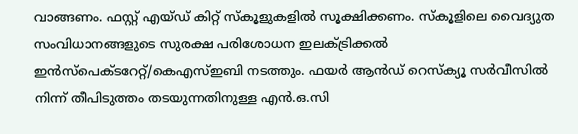വാങ്ങണം. ഫസ്റ്റ് എയ്ഡ് കിറ്റ് സ്‌കൂളുകളില്‍ സൂക്ഷിക്കണം. സ്‌കൂളിലെ വൈദ്യുത സംവിധാനങ്ങളുടെ സുരക്ഷ പരിശോധന ഇലക്ട്രിക്കല്‍ ഇന്‍സ്‌പെക്ടറേറ്റ്/കെഎസ്ഇബി നടത്തും. ഫയര്‍ ആന്‍ഡ് റെസ്‌ക്യൂ സര്‍വീസില്‍ നിന്ന് തീപിടുത്തം തടയുന്നതിനുള്ള എന്‍.ഒ.സി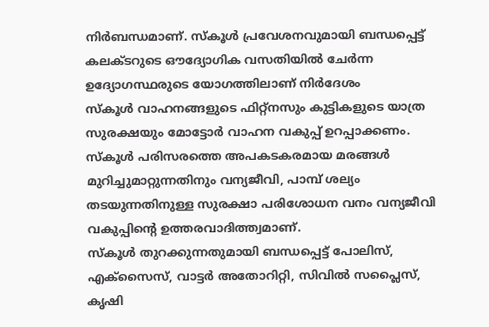നിര്‍ബന്ധമാണ്. സ്‌കൂള്‍ പ്രവേശനവുമായി ബന്ധപ്പെട്ട് കലക്ടറുടെ ഔദ്യോഗിക വസതിയില്‍ ചേര്‍ന്ന ഉദ്യോഗസ്ഥരുടെ യോഗത്തിലാണ് നിര്‍ദേശം
സ്‌കൂള്‍ വാഹനങ്ങളുടെ ഫിറ്റ്‌നസും കുട്ടികളുടെ യാത്ര സുരക്ഷയും മോട്ടോര്‍ വാഹന വകുപ്പ് ഉറപ്പാക്കണം.
സ്‌കൂള്‍ പരിസരത്തെ അപകടകരമായ മരങ്ങള്‍ മുറിച്ചുമാറ്റുന്നതിനും വന്യജീവി, പാമ്പ് ശല്യം തടയുന്നതിനുള്ള സുരക്ഷാ പരിശോധന വനം വന്യജീവി വകുപ്പിന്റെ ഉത്തരവാദിത്ത്വമാണ്.
സ്‌കൂള്‍ തുറക്കുന്നതുമായി ബന്ധപ്പെട്ട് പോലിസ്, എക്‌സൈസ്, വാട്ടര്‍ അതോറിറ്റി, സിവില്‍ സപ്ലൈസ്, കൃഷി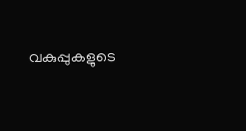വകുപ്പുകളുടെ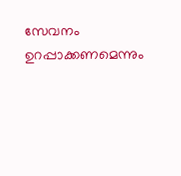സേവനം ഉറപ്പാക്കണമെന്നും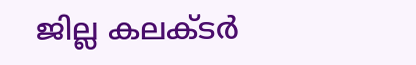ജില്ല കലക്ടര്‍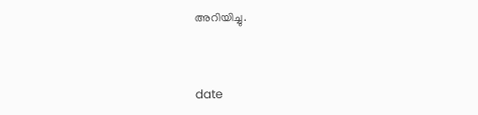അറിയിച്ചു.



date